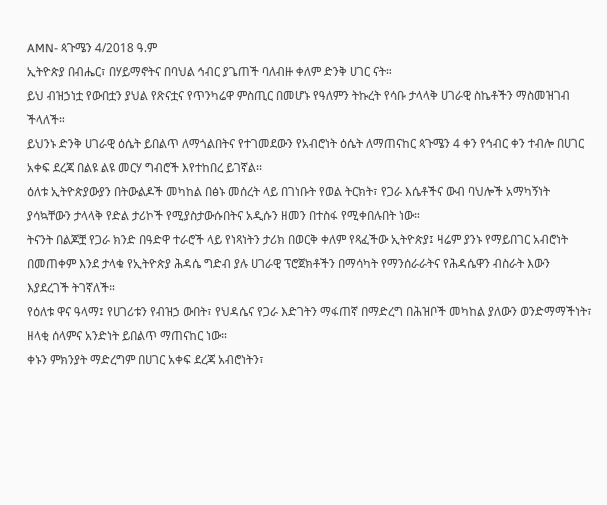AMN- ጳጉሜን 4/2018 ዓ.ም
ኢትዮጵያ በብሔር፣ በሃይማኖትና በባህል ኅብር ያጌጠች ባለብዙ ቀለም ድንቅ ሀገር ናት።
ይህ ብዝኃነቷ የውበቷን ያህል የጽናቷና የጥንካሬዋ ምስጢር በመሆኑ የዓለምን ትኩረት የሳቡ ታላላቅ ሀገራዊ ስኬቶችን ማስመዝገብ ችላለች።
ይህንኑ ድንቅ ሀገራዊ ዕሴት ይበልጥ ለማጎልበትና የተገመደውን የአብሮነት ዕሴት ለማጠናከር ጳጉሜን 4 ቀን የኅብር ቀን ተብሎ በሀገር አቀፍ ደረጃ በልዩ ልዩ መርሃ ግብሮች እየተከበረ ይገኛል፡፡
ዕለቱ ኢትዮጵያውያን በትውልዶች መካከል በፅኑ መሰረት ላይ በገነቡት የወል ትርክት፣ የጋራ እሴቶችና ውብ ባህሎች አማካኝነት ያሳኳቸውን ታላላቅ የድል ታሪኮች የሚያስታውሱበትና አዲሱን ዘመን በተስፋ የሚቀበሉበት ነው።
ትናንት በልጆቿ የጋራ ክንድ በዓድዋ ተራሮች ላይ የነጻነትን ታሪክ በወርቅ ቀለም የጻፈችው ኢትዮጵያ፤ ዛሬም ያንኑ የማይበገር አብሮነት በመጠቀም እንደ ታላቁ የኢትዮጵያ ሕዳሴ ግድብ ያሉ ሀገራዊ ፕሮጀክቶችን በማሳካት የማንሰራራትና የሕዳሴዋን ብስራት እውን እያደረገች ትገኛለች።
የዕለቱ ዋና ዓላማ፤ የሀገሪቱን የብዝኃ ውበት፣ የህዳሴና የጋራ እድገትን ማፋጠኛ በማድረግ በሕዝቦች መካከል ያለውን ወንድማማችነት፣ ዘላቂ ሰላምና አንድነት ይበልጥ ማጠናከር ነው።
ቀኑን ምክንያት ማድረግም በሀገር አቀፍ ደረጃ አብሮነትን፣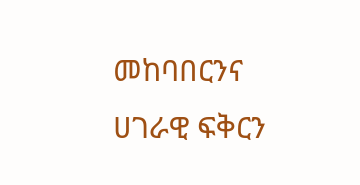መከባበርንና ሀገራዊ ፍቅርን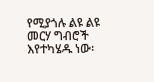የሚያጎሉ ልዩ ልዩ መርሃ ግብሮች እየተካሄዱ ነው፡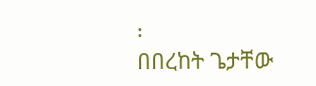፡
በበረከት ጌታቸው